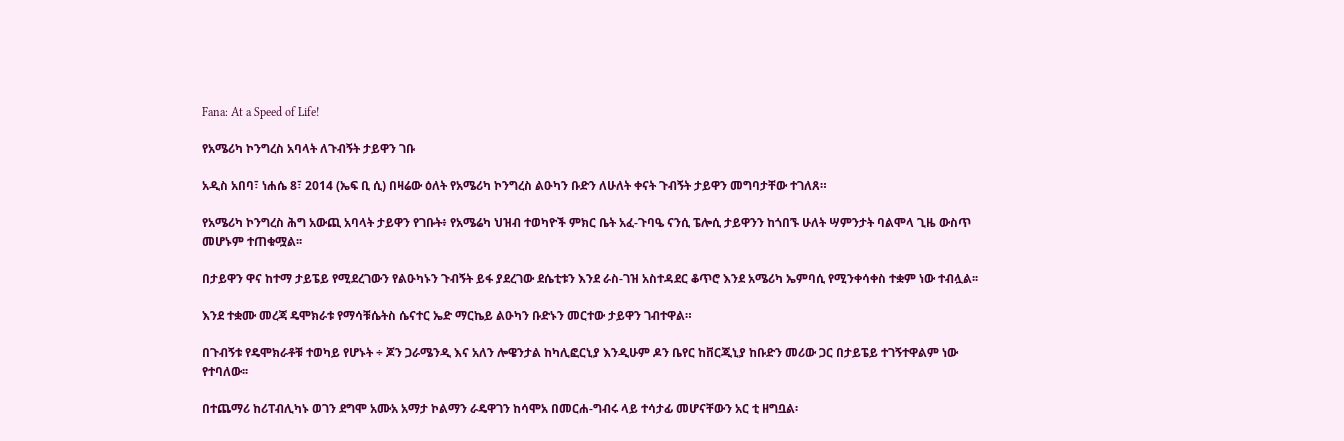Fana: At a Speed of Life!

የአሜሪካ ኮንግረስ አባላት ለጉብኝት ታይዋን ገቡ

አዲስ አበባ፣ ነሐሴ 8፣ 2014 (ኤፍ ቢ ሲ) በዛሬው ዕለት የአሜሪካ ኮንግረስ ልዑካን ቡድን ለሁለት ቀናት ጉብኝት ታይዋን መግባታቸው ተገለጸ።

የአሜሪካ ኮንግረስ ሕግ አውጪ አባላት ታይዋን የገቡት፥ የአሜሬካ ህዝብ ተወካዮች ምክር ቤት አፈ-ጉባዔ ናንሲ ፔሎሲ ታይዋንን ከጎበኙ ሁለት ሣምንታት ባልሞላ ጊዜ ውስጥ መሆኑም ተጠቁሟል፡፡

በታይዋን ዋና ከተማ ታይፔይ የሚደረገውን የልዑካኑን ጉብኝት ይፋ ያደረገው ደሴቲቱን እንደ ራስ-ገዝ አስተዳደር ቆጥሮ እንደ አሜሪካ ኤምባሲ የሚንቀሳቀስ ተቋም ነው ተብሏል፡፡

እንደ ተቋሙ መረጃ ዴሞክራቱ የማሳቹሴትስ ሴናተር ኤድ ማርኬይ ልዑካን ቡድኑን መርተው ታይዋን ገብተዋል።

በጉብኝቱ የዴሞክራቶቹ ተወካይ የሆኑት ÷ ጆን ጋራሜንዲ እና አለን ሎዌንታል ከካሊፎርኒያ እንዲሁም ዶን ቤየር ከቨርጂኒያ ከቡድን መሪው ጋር በታይፔይ ተገኝተዋልም ነው የተባለው፡፡

በተጨማሪ ከሪፐብሊካኑ ወገን ደግሞ አሙአ አማታ ኮልማን ራዴዋገን ከሳሞአ በመርሐ-ግብሩ ላይ ተሳታፊ መሆናቸውን አር ቲ ዘግቧል፡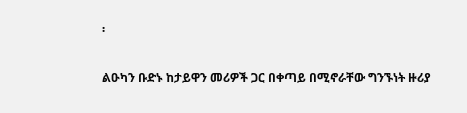፡

ልዑካን ቡድኑ ከታይዋን መሪዎች ጋር በቀጣይ በሚኖራቸው ግንኙነት ዙሪያ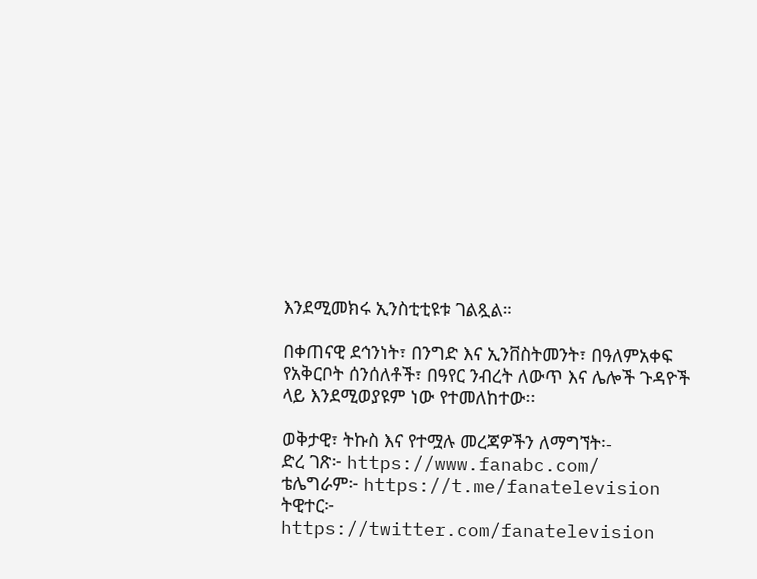እንደሚመክሩ ኢንስቲቲዩቱ ገልጿል።

በቀጠናዊ ደኅንነት፣ በንግድ እና ኢንቨስትመንት፣ በዓለምአቀፍ የአቅርቦት ሰንሰለቶች፣ በዓየር ንብረት ለውጥ እና ሌሎች ጉዳዮች ላይ እንደሚወያዩም ነው የተመለከተው፡፡

ወቅታዊ፣ ትኩስ እና የተሟሉ መረጃዎችን ለማግኘት፡-
ድረ ገጽ፦ https://www.fanabc.com/
ቴሌግራም፦ https://t.me/fanatelevision
ትዊተር፦ https://twitter.com/fanatelevision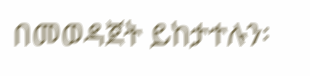በመወዳጀት ይከታተሉን፡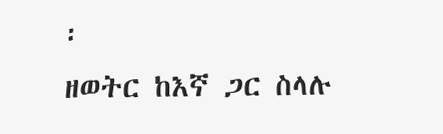፡
ዘወትር ከእኛ ጋር ስላሉ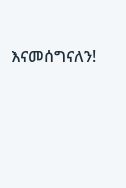እናመሰግናለን!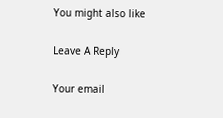You might also like

Leave A Reply

Your email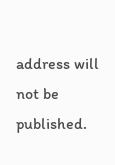address will not be published.